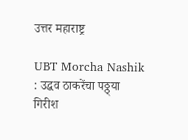उत्तर महाराष्ट्र

UBT Morcha Nashik : उद्धव ठाकरेंचा पठ्ठ्या गिरीश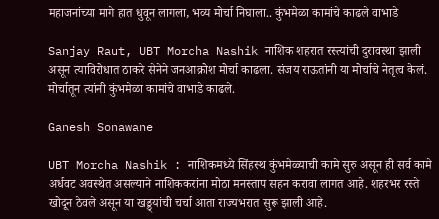महाजनांच्या मागे हात धुवून लागला, भव्य मोर्चा निघाला.. कुंभमेळा कामांचे काढले वाभाडे

Sanjay Raut, UBT Morcha Nashik नाशिक शहरात रस्त्यांची दुरावस्था झाली असून त्याविरोधात ठाकरे सेनेने जनआक्रोश मोर्चा काढला. संजय राऊतांनी या मोर्चाचे नेतृत्व केलं. मोर्चातून त्यांनी कुंभमेळा कामांचे वाभाडे काढले.

Ganesh Sonawane

UBT Morcha Nashik : नाशिकमध्ये सिंहस्थ कुंभमेळ्याची कामे सुरु असून ही सर्व कामे अर्धवट अवस्थेत असल्याने नाशिककरांना मोठा मनस्ताप सहन करावा लागत आहे. शहरभर रस्ते खोदून ठेवले असून या खड्ड्यांची चर्चा आता राज्यभरात सुरू झाली आहे.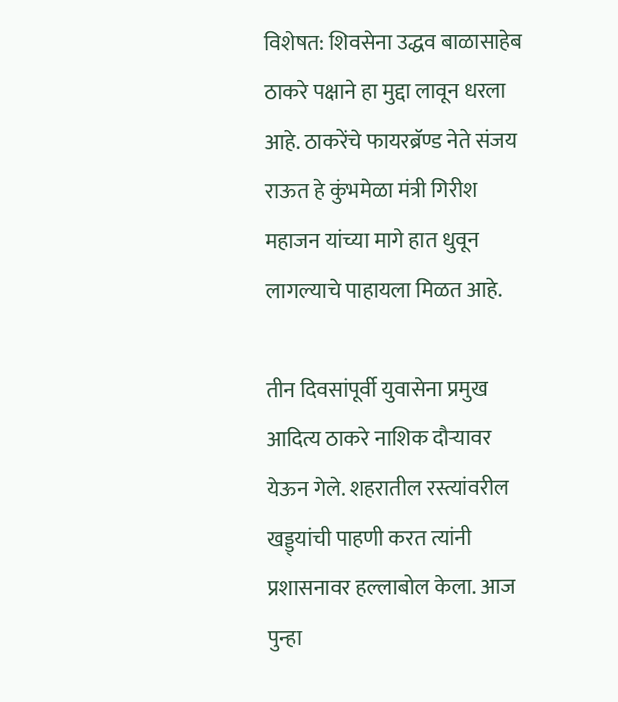विशेषत: शिवसेना उद्धव बाळासाहेब ठाकरे पक्षाने हा मुद्दा लावून धरला आहे. ठाकरेंचे फायरब्रॅण्ड नेते संजय राऊत हे कुंभमेळा मंत्री गिरीश महाजन यांच्या मागे हात धुवून लागल्याचे पाहायला मिळत आहे.

तीन दिवसांपूर्वी युवासेना प्रमुख आदित्य ठाकरे नाशिक दौऱ्यावर येऊन गेले. शहरातील रस्त्यांवरील खड्ड्यांची पाहणी करत त्यांनी प्रशासनावर हल्लाबोल केला. आज पुन्हा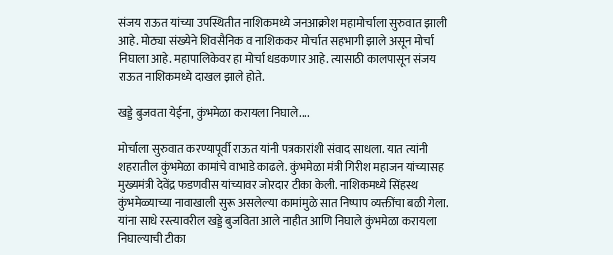संजय राऊत यांच्या उपस्थितीत नाशिकमध्ये जनआक्रोश महामोर्चाला सुरुवात झाली आहे. मोठ्या संख्येने शिवसैनिक व नाशिककर मोर्चात सहभागी झाले असून मोर्चा निघाला आहे. महापालिकेवर हा मोर्चा धडकणार आहे. त्यासाठी कालपासून संजय राऊत नाशिकमध्ये दाखल झाले होते.

खड्डे बुजवता येईना, कुंभमेळा करायला निघाले....

मोर्चाला सुरुवात करण्यापूर्वी राऊत यांनी पत्रकारांशी संवाद साधला. यात त्यांनी शहरातील कुंभमेळा कामांचे वाभाडे काढले. कुंभमेळा मंत्री गिरीश महाजन यांच्यासह मुख्यमंत्री देवेंद्र फडणवीस यांच्यावर जोरदार टीका केली. नाशिकमध्ये सिंहस्थ कुंभमेळ्याच्या नावाखाली सुरू असलेल्या कामांमुळे सात निष्पाप व्यक्तींचा बळी गेला. यांना साधे रस्त्यावरील खड्डे बुजविता आले नाहीत आणि निघाले कुंभमेळा करायला निघाल्याची टीका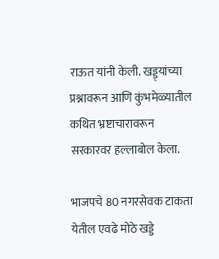राऊत यांनी केली. खड्ड्यांच्या प्रश्नावरून आणि कुंभमेळ्यातील कथित भ्रष्टाचारावरून सरकारवर हल्लाबोल केला.

भाजपचे 80 नगरसेवक टाकता येतील एवढे मोठे खड्डे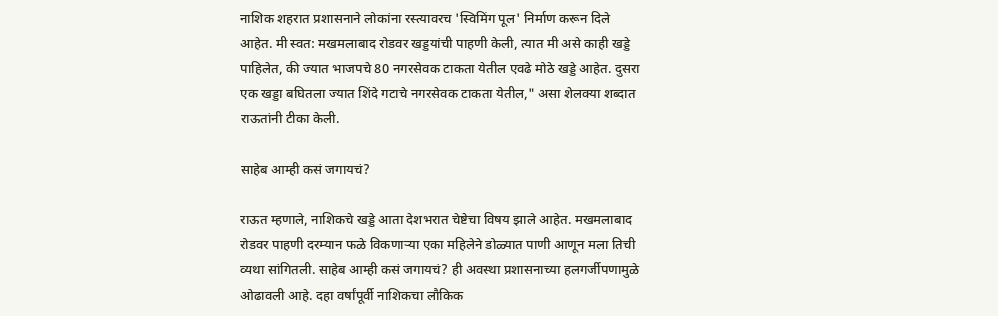नाशिक शहरात प्रशासनाने लोकांना रस्त्यावरच 'स्विमिंग पूल' निर्माण करून दिले आहेत. मी स्वत: मखमलाबाद रोडवर खड्डयांची पाहणी केली, त्यात मी असे काही खड्डे पाहिलेत, की ज्यात भाजपचे 80 नगरसेवक टाकता येतील एवढे मोठे खड्डे आहेत. दुसरा एक खड्डा बघितला ज्यात शिंदे गटाचे नगरसेवक टाकता येतील," असा शेलक्या शब्दात राऊतांनी टीका केली.

साहेब आम्ही कसं जगायचं?

राऊत म्हणाले, नाशिकचे खड्डे आता देशभरात चेष्टेचा विषय झाले आहेत. मखमलाबाद रोडवर पाहणी दरम्यान फळे विकणाऱ्या एका महिलेने डोळ्यात पाणी आणून मला तिची व्यथा सांगितली. साहेब आम्ही कसं जगायचं? ही अवस्था प्रशासनाच्या हलगर्जीपणामुळे ओढावली आहे. दहा वर्षांपूर्वी नाशिकचा लौकिक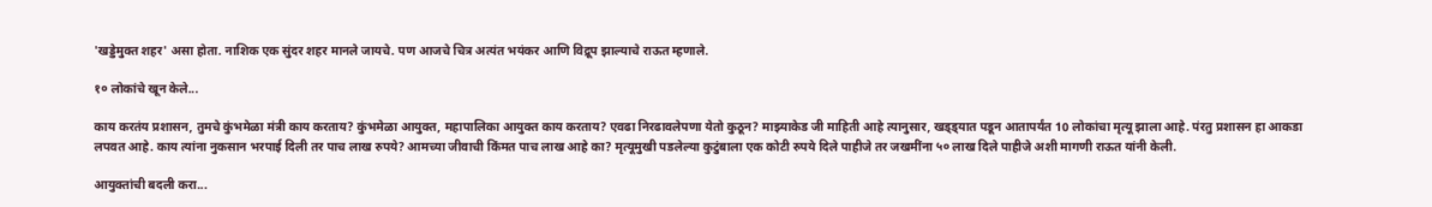'खड्डेमुक्त शहर' असा होता. नाशिक एक सुंदर शहर मानले जायचे. पण आजचे चित्र अत्यंत भयंकर आणि विद्रूप झाल्याचे राऊत म्हणाले.

१० लोकांचे खून केले...

काय करतंय प्रशासन, तुमचे कुंभमेळा मंत्री काय करताय? कुंभमेळा आयुक्त, महापालिका आयुक्त काय करताय? एवढा निरढावलेपणा येतो कुठून? माझ्याकेड जी माहिती आहे त्यानुसार, खड्ड्यात पडून आतापर्यंत 10 लोकांचा मृत्यू झाला आहे. पंरतु प्रशासन हा आकडा लपवत आहे. काय त्यांना नुकसान भरपाई दिली तर पाच लाख रुपये? आमच्या जीवाची किंमत पाच लाख आहे का? मृत्यूमुखी पडलेल्या कुटुंबाला एक कोटी रुपये दिले पाहीजे तर जखमींना ५० लाख दिले पाहीजे अशी मागणी राऊत यांनी केली.

आयुक्तांची बदली करा...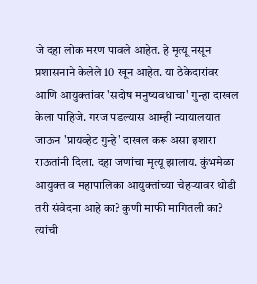जे दहा लोक मरण पावले आहेत. हे मृत्यू नसून प्रशासनाने केलेले 10 खून आहेत. या ठेकेदारांवर आणि आयुक्तांवर 'सदोष मनुष्यवधाचा' गुन्हा दाखल केला पाहिजे. गरज पडल्यास आम्ही न्यायालयात जाऊन 'प्रायव्हेट गुन्हे' दाखल करू असा इशारा राऊतांनी दिला. दहा जणांचा मृत्यू झालाय. कुंभमेळा आयुक्त व महापालिका आयुक्तांच्या चेहऱ्यावर थोडी तरी संवेदना आहे का? कुणी माफी मागितली का? त्यांची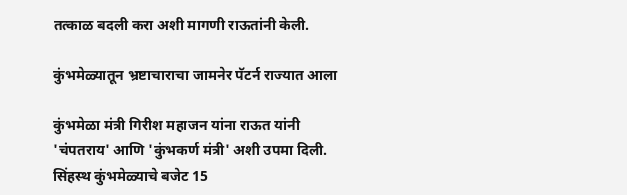तत्काळ बदली करा अशी मागणी राऊतांनी केली.

कुंभमेळ्यातून भ्रष्टाचाराचा जामनेर पॅटर्न राज्यात आला

कुंभमेळा मंत्री गिरीश महाजन यांना राऊत यांनी 'चंपतराय' आणि 'कुंभकर्ण मंत्री' अशी उपमा दिली. सिंहस्थ कुंभमेळ्याचे बजेट 15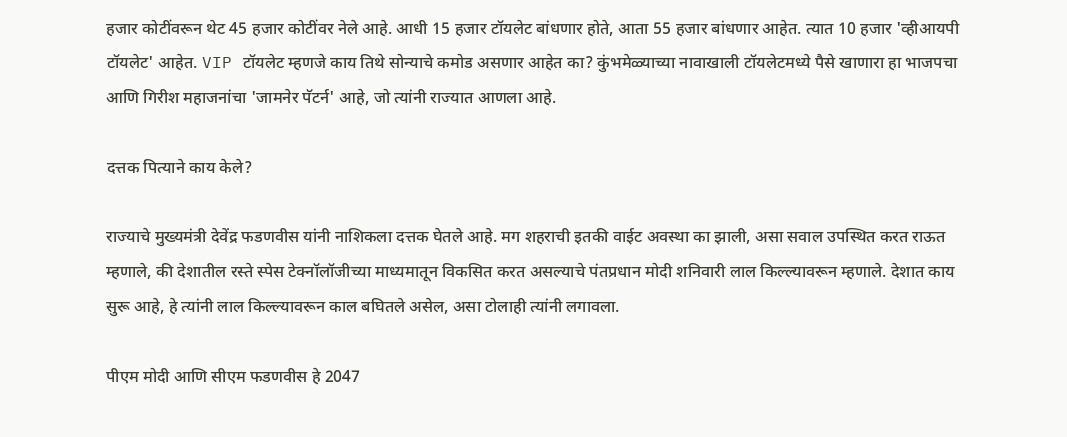हजार कोटींवरून थेट 45 हजार कोटींवर नेले आहे. आधी 15 हजार टॉयलेट बांधणार होते, आता 55 हजार बांधणार आहेत. त्यात 10 हजार 'व्हीआयपी टॉयलेट' आहेत. VIP टॉयलेट म्हणजे काय तिथे सोन्याचे कमोड असणार आहेत का? कुंभमेळ्याच्या नावाखाली टॉयलेटमध्ये पैसे खाणारा हा भाजपचा आणि गिरीश महाजनांचा 'जामनेर पॅटर्न' आहे, जो त्यांनी राज्यात आणला आहे.

दत्तक पित्याने काय केले?

राज्याचे मुख्यमंत्री देवेंद्र फडणवीस यांनी नाशिकला दत्तक घेतले आहे. मग शहराची इतकी वाईट अवस्था का झाली, असा सवाल उपस्थित करत राऊत म्हणाले, की देशातील रस्ते स्पेस टेक्नॉलॉजीच्या माध्यमातून विकसित करत असल्याचे पंतप्रधान मोदी शनिवारी लाल किल्ल्यावरून म्हणाले. देशात काय सुरू आहे, हे त्यांनी लाल किल्ल्यावरून काल बघितले असेल, असा टोलाही त्यांनी लगावला.

पीएम मोदी आणि सीएम फडणवीस हे 2047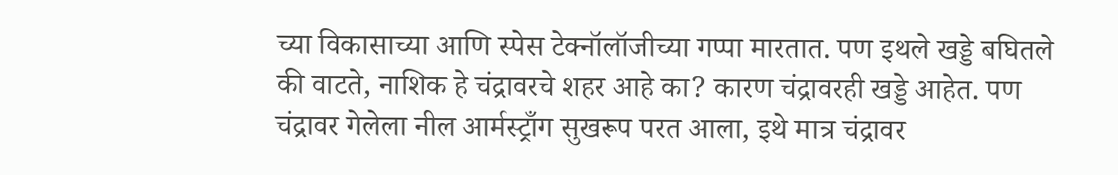च्या विकासाच्या आणि स्पेस टेक्नॉलॉजीच्या गप्पा मारतात. पण इथले खड्डे बघितले की वाटते, नाशिक हे चंद्रावरचे शहर आहे का? कारण चंद्रावरही खड्डे आहेत. पण चंद्रावर गेलेला नील आर्मस्ट्राँग सुखरूप परत आला, इथे मात्र चंद्रावर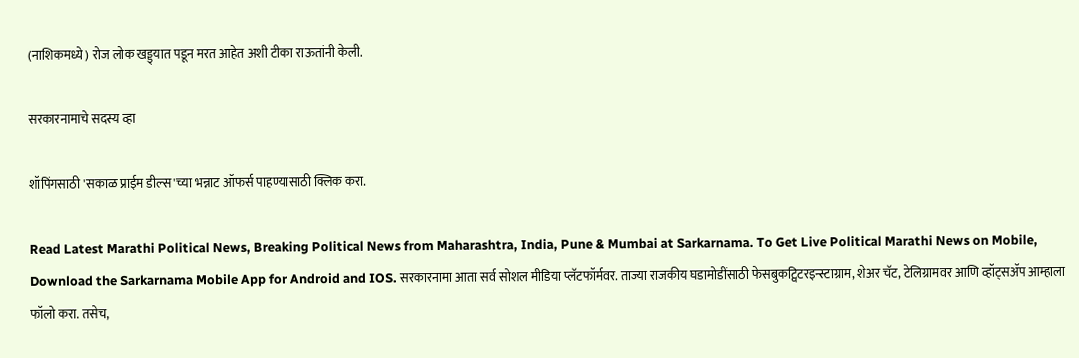(नाशिकमध्ये) रोज लोक खड्ड्यात पडून मरत आहेत अशी टीका राऊतांनी केली.

सरकारनामाचे सदस्य व्हा

शॉपिंगसाठी 'सकाळ प्राईम डील्स'च्या भन्नाट ऑफर्स पाहण्यासाठी क्लिक करा.

Read Latest Marathi Political News, Breaking Political News from Maharashtra, India, Pune & Mumbai at Sarkarnama. To Get Live Political Marathi News on Mobile, Download the Sarkarnama Mobile App for Android and IOS. सरकारनामा आता सर्व सोशल मीडिया प्लॅटफॉर्मवर. ताज्या राजकीय घडामोडींसाठी फेसबुकट्विटरइन्स्टाग्राम, शेअर चॅट, टेलिग्रामवर आणि व्हॉट्सॲप आम्हाला फॉलो करा. तसेच,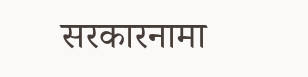सरकारनामा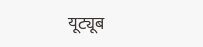यूट्यूब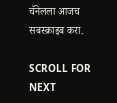चॅनेलला आजच सबस्क्राइब करा.

SCROLL FOR NEXT